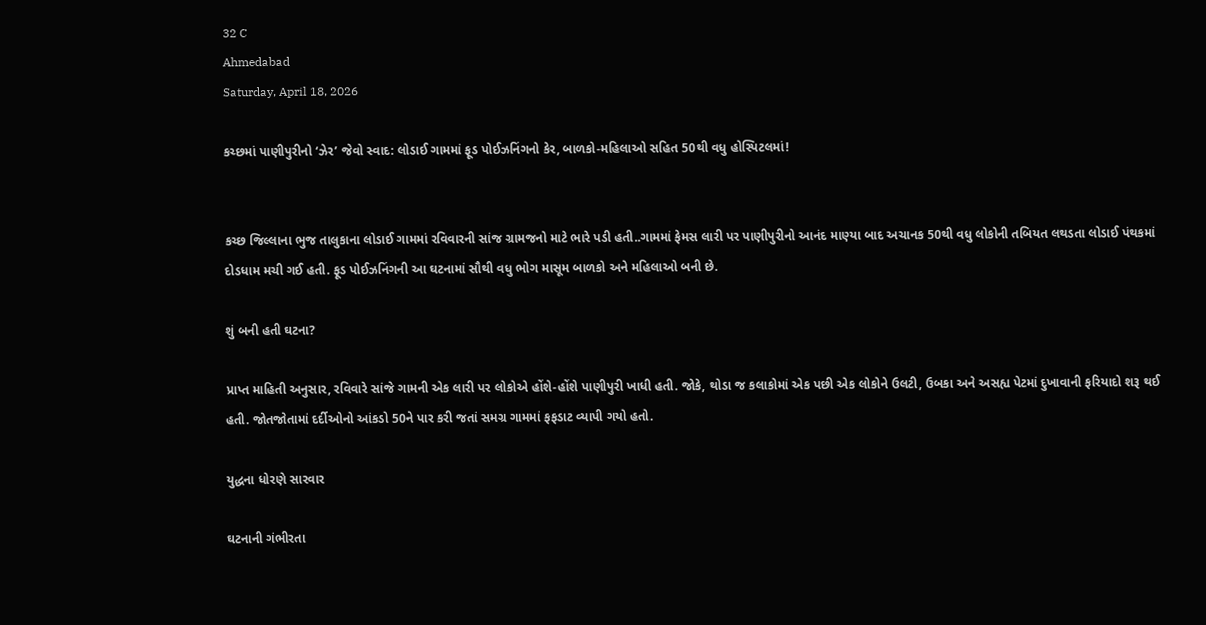32 C
Ahmedabad
Saturday, April 18, 2026

કચ્છમાં પાણીપુરીનો ‘ઝેર’ જેવો સ્વાદ: લોડાઈ ગામમાં ફૂડ પોઈઝનિંગનો કેર, બાળકો-મહિલાઓ સહિત 50થી વધુ હોસ્પિટલમાં!


કચ્છ જિલ્લાના ભુજ તાલુકાના લોડાઈ ગામમાં રવિવારની સાંજ ગ્રામજનો માટે ભારે પડી હતી..ગામમાં ફેમસ લારી પર પાણીપુરીનો આનંદ માણ્યા બાદ અચાનક 50થી વધુ લોકોની તબિયત લથડતા લોડાઈ પંથકમાં દોડધામ મચી ગઈ હતી. ફૂડ પોઈઝનિંગની આ ઘટનામાં સૌથી વધુ ભોગ માસૂમ બાળકો અને મહિલાઓ બની છે.

શું બની હતી ઘટના?

પ્રાપ્ત માહિતી અનુસાર, રવિવારે સાંજે ગામની એક લારી પર લોકોએ હોંશે-હોંશે પાણીપુરી ખાધી હતી. જોકે, થોડા જ કલાકોમાં એક પછી એક લોકોને ઉલટી, ઉબકા અને અસહ્ય પેટમાં દુખાવાની ફરિયાદો શરૂ થઈ હતી. જોતજોતામાં દર્દીઓનો આંકડો 50ને પાર કરી જતાં સમગ્ર ગામમાં ફફડાટ વ્યાપી ગયો હતો.

યુદ્ધના ધોરણે સારવાર

ઘટનાની ગંભીરતા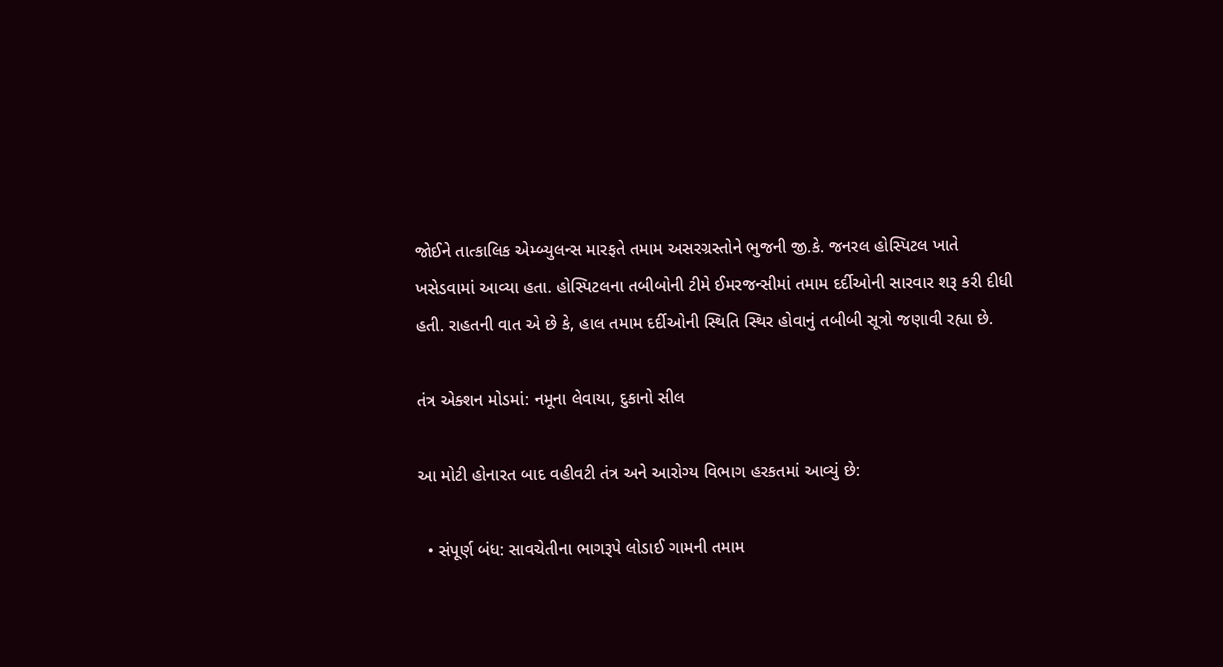જોઈને તાત્કાલિક એમ્બ્યુલન્સ મારફતે તમામ અસરગ્રસ્તોને ભુજની જી.કે. જનરલ હોસ્પિટલ ખાતે ખસેડવામાં આવ્યા હતા. હોસ્પિટલના તબીબોની ટીમે ઈમરજન્સીમાં તમામ દર્દીઓની સારવાર શરૂ કરી દીધી હતી. રાહતની વાત એ છે કે, હાલ તમામ દર્દીઓની સ્થિતિ સ્થિર હોવાનું તબીબી સૂત્રો જણાવી રહ્યા છે.

તંત્ર એક્શન મોડમાં: નમૂના લેવાયા, દુકાનો સીલ

આ મોટી હોનારત બાદ વહીવટી તંત્ર અને આરોગ્ય વિભાગ હરકતમાં આવ્યું છે:

  • સંપૂર્ણ બંધ: સાવચેતીના ભાગરૂપે લોડાઈ ગામની તમામ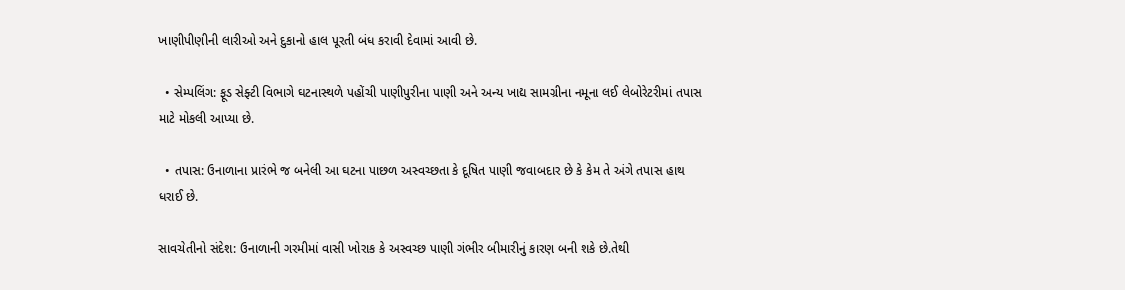ખાણીપીણીની લારીઓ અને દુકાનો હાલ પૂરતી બંધ કરાવી દેવામાં આવી છે.

  • સેમ્પલિંગ: ફૂડ સેફ્ટી વિભાગે ઘટનાસ્થળે પહોંચી પાણીપુરીના પાણી અને અન્ય ખાદ્ય સામગ્રીના નમૂના લઈ લેબોરેટરીમાં તપાસ માટે મોકલી આપ્યા છે.

  • તપાસ: ઉનાળાના પ્રારંભે જ બનેલી આ ઘટના પાછળ અસ્વચ્છતા કે દૂષિત પાણી જવાબદાર છે કે કેમ તે અંગે તપાસ હાથ ધરાઈ છે.

સાવચેતીનો સંદેશ: ઉનાળાની ગરમીમાં વાસી ખોરાક કે અસ્વચ્છ પાણી ગંભીર બીમારીનું કારણ બની શકે છે.તેથી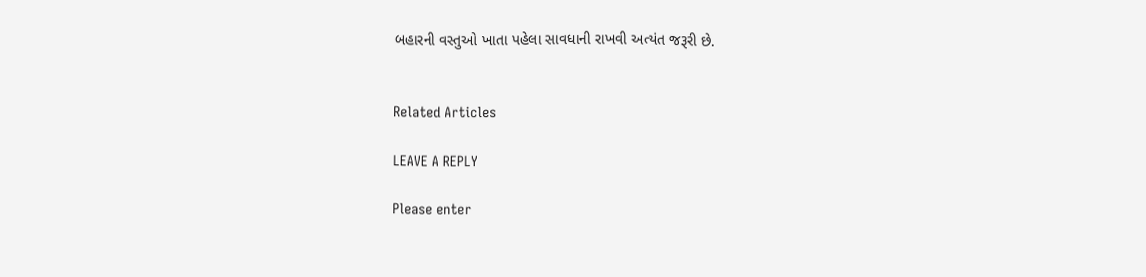બહારની વસ્તુઓ ખાતા પહેલા સાવધાની રાખવી અત્યંત જરૂરી છે.


Related Articles

LEAVE A REPLY

Please enter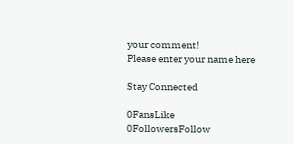your comment!
Please enter your name here

Stay Connected

0FansLike
0FollowersFollow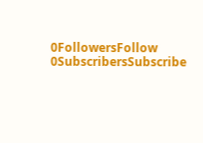0FollowersFollow
0SubscribersSubscribe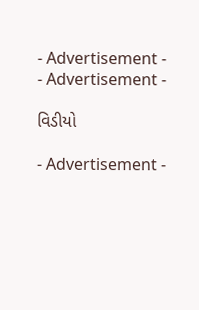- Advertisement -
- Advertisement -

વિડીયો

- Advertisement -